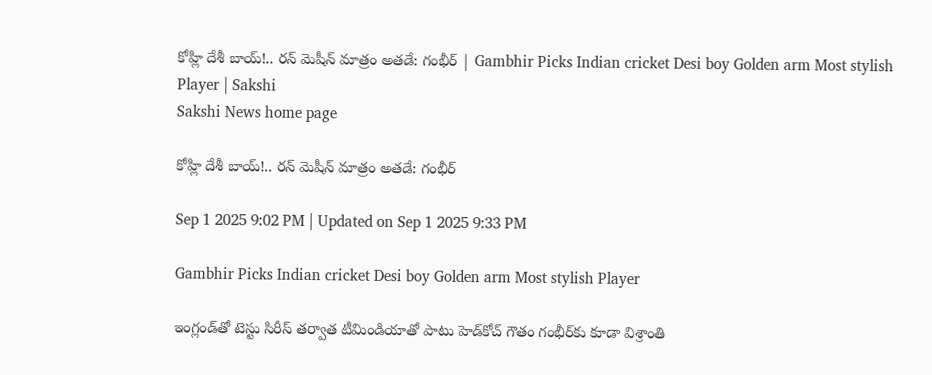కోహ్లి దేశీ బాయ్‌!.. రన్‌ మెషీన్‌ మాత్రం అతడే: గంభీర్‌ | Gambhir Picks Indian cricket Desi boy Golden arm Most stylish Player | Sakshi
Sakshi News home page

కోహ్లి దేశీ బాయ్‌!.. రన్‌ మెషీన్‌ మాత్రం అతడే: గంభీర్‌

Sep 1 2025 9:02 PM | Updated on Sep 1 2025 9:33 PM

Gambhir Picks Indian cricket Desi boy Golden arm Most stylish Player

ఇంగ్లండ్‌తో టెస్టు సిరీస్‌ తర్వాత టీమిండియాతో పాటు హెడ్‌కోచ్‌ గౌతం గంభీర్‌కు కూడా విశ్రాంతి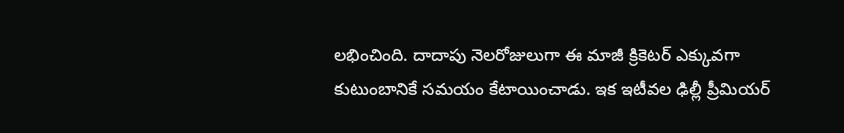లభించింది. దాదాపు నెలరోజులుగా ఈ మాజీ క్రికెటర్‌ ఎక్కువగా కుటుంబానికే సమయం కేటాయించాడు. ఇక ఇటీవల ఢిల్లీ ప్రీమియర్‌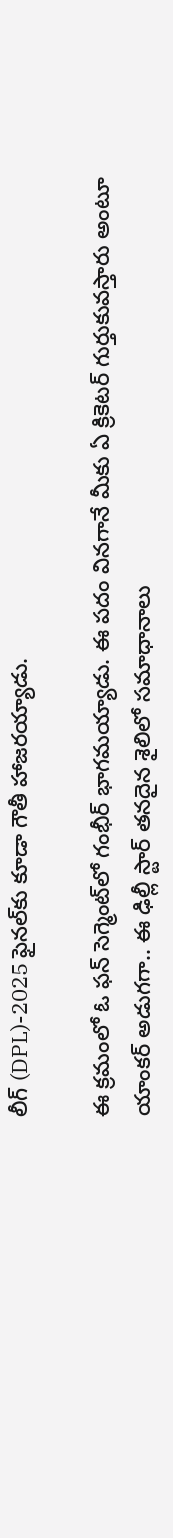లీగ్‌ (DPL)-2025 ఫైనల్‌కు కూడా గౌతీ హాజరయ్యాడు.

ఈ క్రమంలో ఓ ఫన్‌ సెగ్మెంట్‌లో గంభీర్‌ భాగమయ్యాడు. ఈ పదం వినగానే మీకు ఏ క్రికెటర్‌ గుర్తుకువస్తారు అంటూ యాంకర్‌ అడుగగా.. ఈ ఢిల్లీ స్టార్‌ తనదైన శైలిలో సమాధానాలు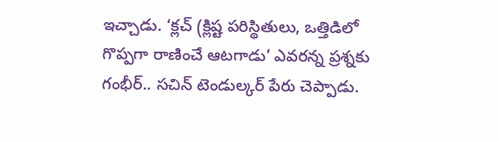ఇచ్చాడు. ‘క్లచ్‌ (క్లిష్ట పరిస్థితులు, ఒత్తిడిలో గొప్పగా రాణించే ఆటగాడు’ ఎవరన్న ప్రశ్నకు గంభీర్‌.. సచిన్‌ టెండుల్కర్‌ పేరు చెప్పాడు.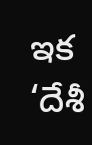ఇక ‘దేశీ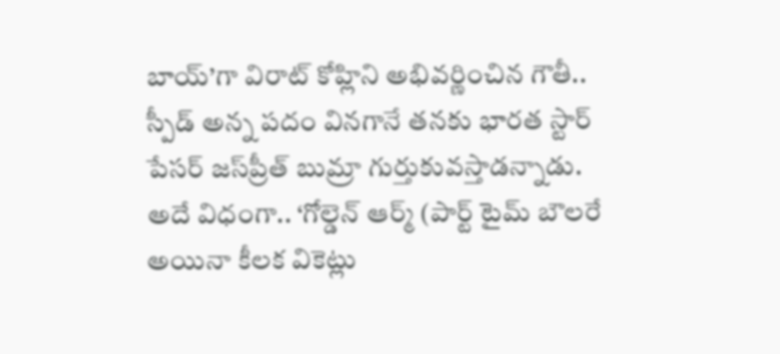బాయ్‌’గా విరాట్‌ కోహ్లిని అభివర్ణించిన గౌతీ.. స్పీడ్‌ అన్న పదం వినగానే తనకు భారత స్టార్‌ పేసర్‌ జస్‌ప్రీత్‌ బుమ్రా గుర్తుకువస్తాడన్నాడు. అదే విధంగా.. ‘గోల్డెన్‌ ఆర్మ్‌ (పార్ట్‌ టైమ్‌ బౌలరే అయినా కీలక వికెట్లు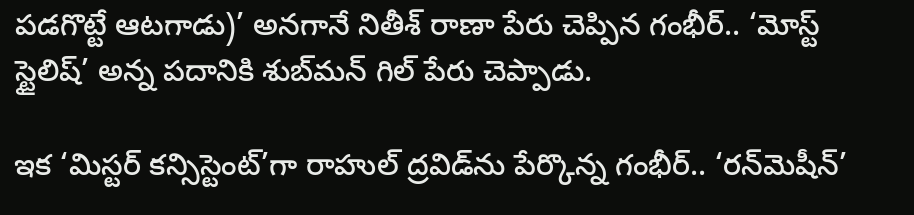పడగొట్టే ఆటగాడు)’ అనగానే నితీశ్‌ రాణా పేరు చెప్పిన గంభీర్‌.. ‘మోస్ట్‌ స్టైలిష్‌’ అన్న పదానికి శుబ్‌మన్‌ గిల్‌ పేరు చెప్పాడు.

ఇక ‘మిస్టర్‌ కన్సిస్టెంట్‌’గా రాహుల్‌ ద్రవిడ్‌ను పేర్కొన్న గంభీర్‌.. ‘రన్‌మెషీన్‌’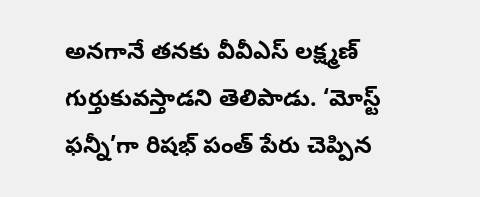అనగానే తనకు వీవీఎస్‌ లక్ష్మణ్‌ గుర్తుకువస్తాడని తెలిపాడు. ‘మోస్ట్‌ ఫన్నీ’గా రిషభ్‌ పంత్‌ పేరు చెప్పిన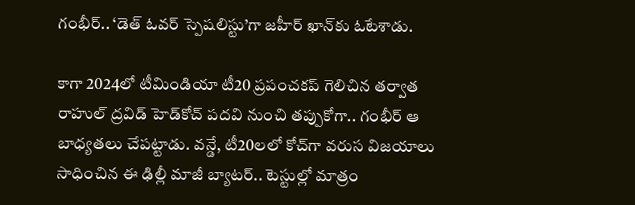గంభీర్‌.. ‘డెత్‌ ఓవర్‌ స్పెషలిస్టు’గా జహీర్‌ ఖాన్‌కు ఓటేశాడు.

కాగా 2024లో టీమిండియా టీ20 ప్రపంచకప్‌ గెలిచిన తర్వాత రాహుల్‌ ద్రవిడ్‌ హెడ్‌కోచ్‌ పదవి నుంచి తప్పుకోగా.. గంభీర్‌ ఆ బాధ్యతలు చేపట్టాడు. వన్డే, టీ20లలో కోచ్‌గా వరుస విజయాలు సాధించిన ఈ ఢిల్లీ మాజీ బ్యాటర్‌.. టెస్టుల్లో మాత్రం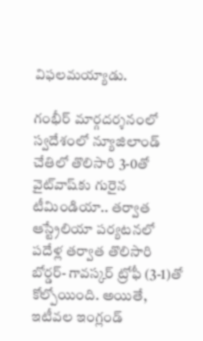విఫలమయ్యాడు.

గంభీర్‌ మార్గదర్శనంలో స్వదేశంలో న్యూజిలాండ్‌ చేతిలో తొలిసారి 3-0తో వైట్‌వాష్‌కు గురైన టీమిండియా.. తర్వాత ఆస్ట్రేలియా పర్యటనలో పదేళ్ల తర్వాత తొలిసారి బోర్డర్‌- గావస్కర్‌ ట్రోఫీ (3-1)తో కోల్పోయింది. అయితే, ఇటీవల ఇంగ్లండ్‌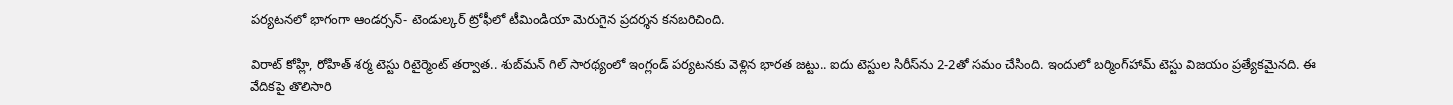పర్యటనలో భాగంగా ఆండర్సన్‌- టెండుల్కర్‌ ట్రోఫీలో టీమిండియా మెరుగైన ప్రదర్శన కనబరిచింది.

విరాట్‌ కోహ్లి, రోహిత్‌ శర్మ టెస్టు రిటైర్మెంట్‌ తర్వాత.. శుబ్‌మన్‌ గిల్‌ సారథ్యంలో ఇంగ్లండ్‌ పర్యటనకు వెళ్లిన భారత జట్టు.. ఐదు టెస్టుల సిరీస్‌ను 2-2తో సమం చేసింది. ఇందులో బర్మింగ్‌హామ్‌ టెస్టు విజయం ప్రత్యేకమైనది. ఈ వేదికపై తొలిసారి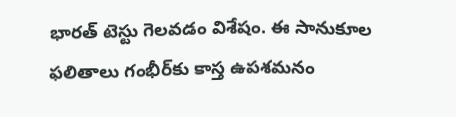భారత్‌ టెస్టు గెలవడం విశేషం. ఈ సానుకూల ఫలితాలు గంభీర్‌కు కాస్త ఉపశమనం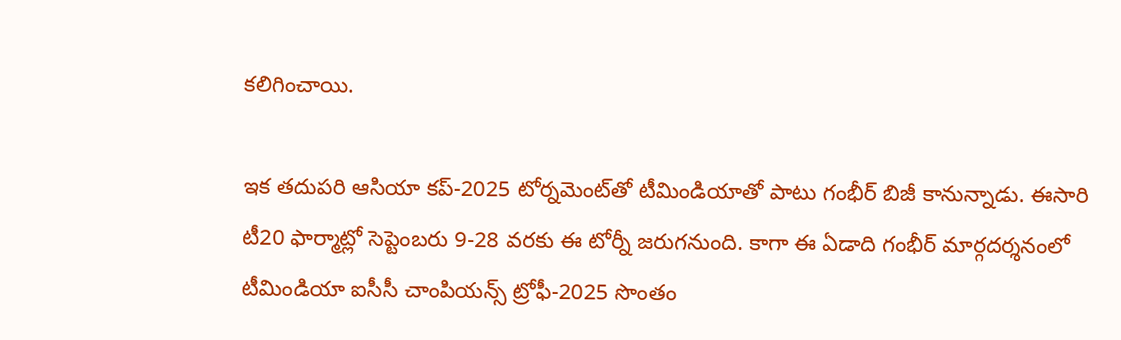కలిగించాయి.

ఇక తదుపరి ఆసియా కప్‌-2025 టోర్నమెంట్‌తో టీమిండియాతో పాటు గంభీర్‌ బిజీ కానున్నాడు. ఈసారి టీ20 ఫార్మాట్లో సెప్టెంబరు 9-28 వరకు ఈ టోర్నీ జరుగనుంది. కాగా ఈ ఏడాది గంభీర్‌ మార్గదర్శనంలో టీమిండియా ఐసీసీ చాంపియన్స్‌ ట్రోఫీ-2025 సొంతం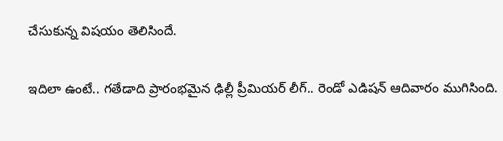చేసుకున్న విషయం తెలిసిందే.

ఇదిలా ఉంటే.. గతేడాది ప్రారంభమైన ఢిల్లీ ప్రీమియర్‌ లీగ్‌.. రెండో ఎడిషన్‌ ఆదివారం ముగిసింది.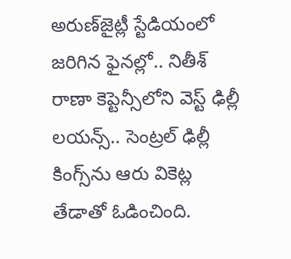అరుణ్‌జైట్లీ స్టేడియంలో జరిగిన ఫైనల్లో.. నితీశ్‌ రాణా కెప్టెన్సీలోని వెస్ట్‌ ఢిల్లీ లయన్స్‌.. సెంట్రల్‌ ఢిల్లీ కింగ్స్‌ను ఆరు వికెట్ల తేడాతో ఓడించింది.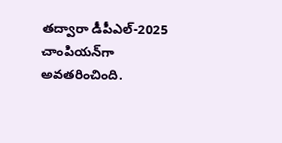తద్వారా డీపీఎల్‌-2025 చాంపియన్‌గా అవతరించింది.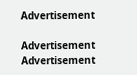Advertisement

Advertisement
Advertisement